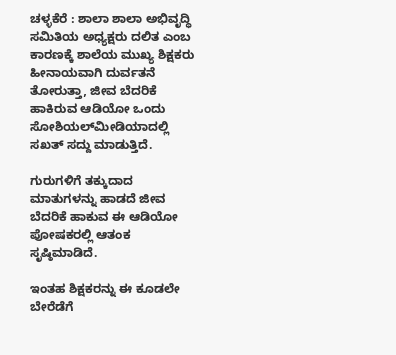ಚಳ್ಳಕೆರೆ : ಶಾಲಾ‌‌ ಶಾಲಾ ಅಭಿವೃದ್ಧಿ ಸಮಿತಿಯ ಅಧ್ಯಕ್ಷರು ದಲಿತ ಎಂಬ ಕಾರಣಕ್ಕೆ ಶಾಲೆಯ ಮುಖ್ಯ ಶಿಕ್ಷಕರು ಹೀನಾಯವಾಗಿ ದುರ್ವತನೆ ತೋರುತ್ತಾ, ಜೀವ ಬೆದರಿಕೆ ಹಾಕಿರುವ ಆಡಿಯೋ ಒಂದು ಸೋಶಿಯಲ್‌ಮೀಡಿಯಾದಲ್ಲಿ ಸಖತ್ ಸದ್ದು ಮಾಡುತ್ತಿದೆ.

ಗುರುಗಳಿಗೆ ತಕ್ಕುದಾದ ಮಾತುಗಳನ್ನು ಹಾಡದೆ ಜೀವ ಬೆದರಿಕೆ ಹಾಕುವ ಈ ಆಡಿಯೋ ಪೋಷಕರಲ್ಲಿ ಆತಂಕ ಸೃಷ್ಠಿಮಾಡಿದೆ.

ಇಂತಹ ಶಿಕ್ಷಕರನ್ನು ಈ ಕೂಡಲೇ ಬೇರೆಡೆಗೆ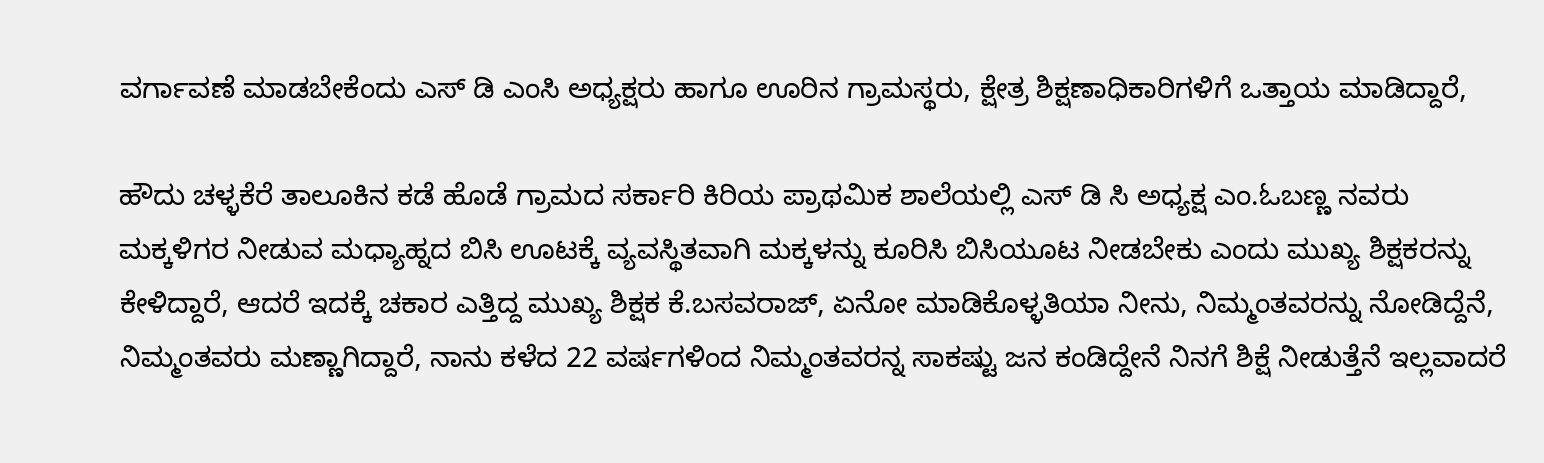ವರ್ಗಾವಣೆ ಮಾಡಬೇಕೆಂದು ಎಸ್ ಡಿ ಎಂಸಿ ಅಧ್ಯಕ್ಷರು ಹಾಗೂ ಊರಿನ ಗ್ರಾಮಸ್ಥರು, ಕ್ಷೇತ್ರ ಶಿಕ್ಷಣಾಧಿಕಾರಿಗಳಿಗೆ ಒತ್ತಾಯ ಮಾಡಿದ್ದಾರೆ,

ಹೌದು ಚಳ್ಳಕೆರೆ ತಾಲೂಕಿನ ಕಡೆ ಹೊಡೆ ಗ್ರಾಮದ ಸರ್ಕಾರಿ ಕಿರಿಯ ಪ್ರಾಥಮಿಕ ಶಾಲೆಯಲ್ಲಿ ಎಸ್ ಡಿ ಸಿ ಅಧ್ಯಕ್ಷ ಎಂ.ಓಬಣ್ಣ ನವರು ಮಕ್ಕಳಿಗರ ನೀಡುವ ಮಧ್ಯಾಹ್ನದ ಬಿಸಿ ಊಟಕ್ಕೆ ವ್ಯವಸ್ಥಿತವಾಗಿ ಮಕ್ಕಳನ್ನು ಕೂರಿಸಿ ಬಿಸಿಯೂಟ ನೀಡಬೇಕು ಎಂದು ಮುಖ್ಯ ಶಿಕ್ಷಕರನ್ನು ಕೇಳಿದ್ದಾರೆ, ಆದರೆ ಇದಕ್ಕೆ ಚಕಾರ ಎತ್ತಿದ್ದ‌ ಮುಖ್ಯ ಶಿಕ್ಷಕ ಕೆ.ಬಸವರಾಜ್, ಏನೋ ಮಾಡಿಕೊಳ್ಳತಿಯಾ ನೀನು, ನಿಮ್ಮಂತವರನ್ನು ನೋಡಿದ್ದೆನೆ, ನಿಮ್ಮಂತವರು ಮಣ್ಣಾಗಿದ್ದಾರೆ, ನಾನು ಕಳೆದ 22 ವರ್ಷಗಳಿಂದ ನಿಮ್ಮಂತವರನ್ನ ಸಾಕಷ್ಟು ಜನ ಕಂಡಿದ್ದೇನೆ ನಿನಗೆ ಶಿಕ್ಷೆ ನೀಡುತ್ತೆನೆ ಇಲ್ಲವಾದರೆ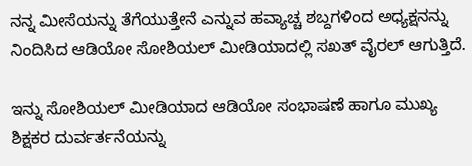ನನ್ನ ಮೀಸೆಯನ್ನು ತೆಗೆಯುತ್ತೇನೆ ಎನ್ನುವ ಹವ್ಯಾಚ್ಚ ಶಬ್ದಗಳಿಂದ ಅಧ್ಯಕ್ಷನನ್ನು ನಿಂದಿಸಿದ ಆಡಿಯೋ ಸೋಶಿಯಲ್ ಮೀಡಿಯಾದಲ್ಲಿ ಸಖತ್ ವೈರಲ್ ಆಗುತ್ತಿದೆ.

ಇನ್ನು ಸೋಶಿಯಲ್ ಮೀಡಿಯಾದ ಆಡಿಯೋ ಸಂಭಾಷಣೆ ಹಾಗೂ ಮುಖ್ಯ ಶಿಕ್ಷಕರ ದುರ್ವರ್ತನೆಯನ್ನು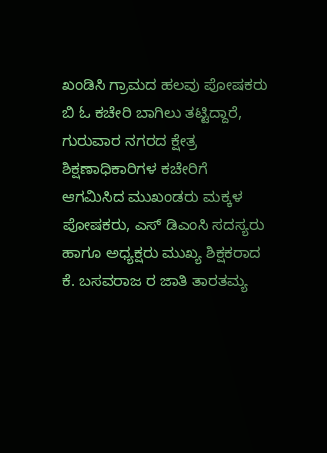ಖಂಡಿಸಿ ಗ್ರಾಮದ ಹಲವು ಪೋಷಕರು ಬಿ ಓ ಕಚೇರಿ ಬಾಗಿಲು ತಟ್ಟಿದ್ದಾರೆ, ಗುರುವಾರ ನಗರದ ಕ್ಷೇತ್ರ ಶಿಕ್ಷಣಾಧಿಕಾರಿಗಳ ಕಚೇರಿಗೆ ಆಗಮಿಸಿದ ಮುಖಂಡರು ಮಕ್ಕಳ ಪೋಷಕರು, ಎಸ್ ಡಿಎಂಸಿ ಸದಸ್ಯರು ಹಾಗೂ ಅಧ್ಯಕ್ಷರು ಮುಖ್ಯ ಶಿಕ್ಷಕರಾದ ಕೆ. ಬಸವರಾಜ ರ ಜಾತಿ ತಾರತಮ್ಯ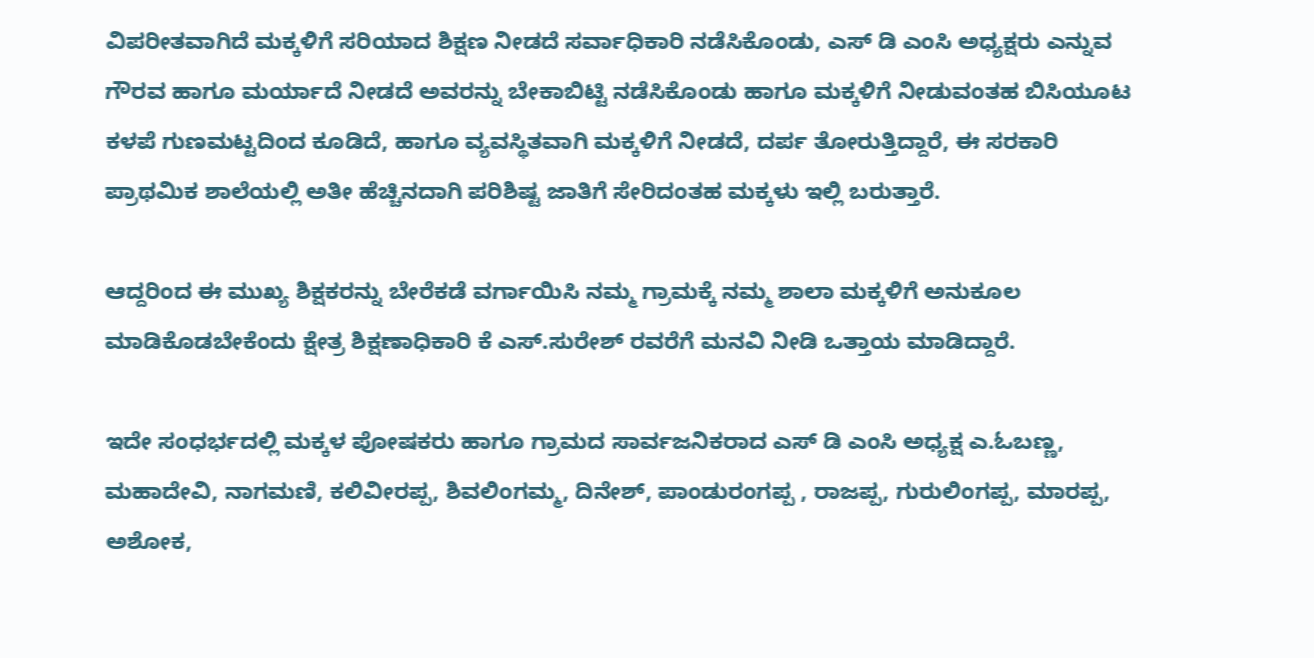ವಿಪರೀತವಾಗಿದೆ ಮಕ್ಕಳಿಗೆ ಸರಿಯಾದ ಶಿಕ್ಷಣ ನೀಡದೆ ಸರ್ವಾಧಿಕಾರಿ ನಡೆಸಿಕೊಂಡು, ಎಸ್ ಡಿ ಎಂಸಿ ಅಧ್ಯಕ್ಷರು ಎನ್ನುವ ಗೌರವ ಹಾಗೂ ಮರ್ಯಾದೆ ನೀಡದೆ ಅವರನ್ನು ಬೇಕಾಬಿಟ್ಟಿ ನಡೆಸಿಕೊಂಡು ಹಾಗೂ ಮಕ್ಕಳಿಗೆ ನೀಡುವಂತಹ ಬಿಸಿಯೂಟ ಕಳಪೆ ಗುಣಮಟ್ಟದಿಂದ ಕೂಡಿದೆ, ಹಾಗೂ ವ್ಯವಸ್ಥಿತವಾಗಿ ಮಕ್ಕಳಿಗೆ ನೀಡದೆ, ದರ್ಪ‌ ತೋರುತ್ತಿದ್ದಾರೆ, ಈ ಸರಕಾರಿ ಪ್ರಾಥಮಿಕ ಶಾಲೆಯಲ್ಲಿ ಅತೀ ಹೆಚ್ಚಿನದಾಗಿ ಪರಿಶಿಷ್ಟ ಜಾತಿಗೆ ಸೇರಿದಂತಹ ಮಕ್ಕಳು ಇಲ್ಲಿ ಬರುತ್ತಾರೆ.

ಆದ್ದರಿಂದ ಈ ಮುಖ್ಯ ಶಿಕ್ಷಕರನ್ನು ಬೇರೆಕಡೆ ವರ್ಗಾಯಿಸಿ ನಮ್ಮ ಗ್ರಾಮಕ್ಕೆ ನಮ್ಮ ಶಾಲಾ ಮಕ್ಕಳಿಗೆ ಅನುಕೂಲ ಮಾಡಿಕೊಡಬೇಕೆಂದು ಕ್ಷೇತ್ರ ಶಿಕ್ಷಣಾಧಿಕಾರಿ ಕೆ ಎಸ್.ಸುರೇಶ್ ರವರೆಗೆ ಮನವಿ ನೀಡಿ ಒತ್ತಾಯ ಮಾಡಿದ್ದಾರೆ.

ಇದೇ ಸಂಧರ್ಭದಲ್ಲಿ ಮಕ್ಕಳ ಪೋಷಕರು ಹಾಗೂ ಗ್ರಾಮದ ಸಾರ್ವಜನಿಕರಾದ ಎಸ್ ಡಿ ಎಂಸಿ ಅಧ್ಯಕ್ಷ ಎ.ಓಬಣ್ಣ, ಮಹಾದೇವಿ, ನಾಗಮಣಿ, ಕಲಿವೀರಪ್ಪ, ಶಿವಲಿಂಗಮ್ಮ, ದಿನೇಶ್, ಪಾಂಡುರಂಗಪ್ಪ , ರಾಜಪ್ಪ, ಗುರುಲಿಂಗಪ್ಪ, ಮಾರಪ್ಪ, ಅಶೋಕ,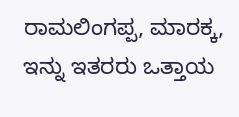ರಾಮಲಿಂಗಪ್ಪ, ಮಾರಕ್ಕ, ಇನ್ನು ಇತರರು ಒತ್ತಾಯ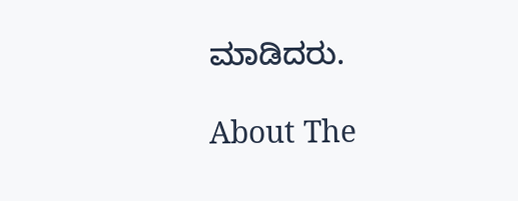ಮಾಡಿದರು.

About The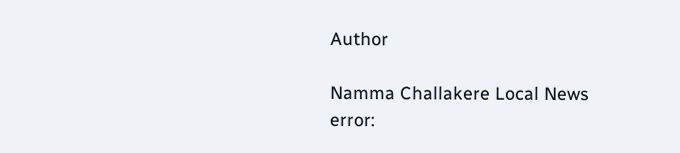Author

Namma Challakere Local News
error: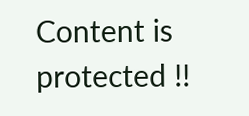Content is protected !!